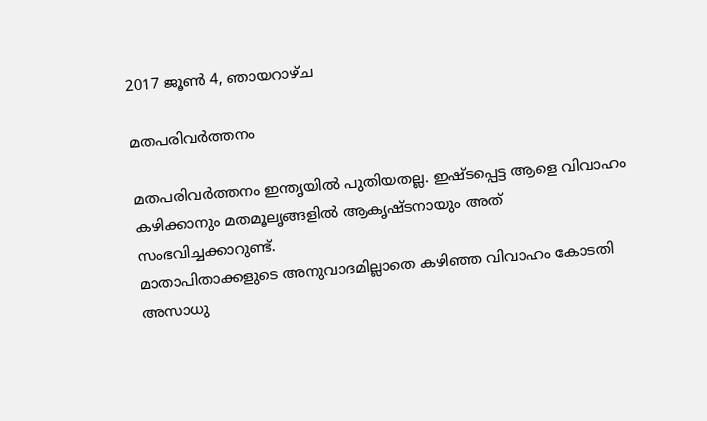2017 ജൂൺ 4, ഞായറാഴ്‌ച

മതപരിവർത്തനം

മതപരിവർത്തനം ഇന്തൃയില്‍ പുതിയതല്ല. ഇഷ്ടപ്പെട്ട ആളെ വിവാഹം കഴിക്കാനും മതമൂലൃങ്ങളില്‍ ആകൃഷ്ടനായും അത് സംഭവിച്ചക്കാറുണ്ട്.
മാതാപിതാക്കളുടെ അനുവാദമില്ലാതെ കഴിഞ്ഞ വിവാഹം കോടതി അസാധു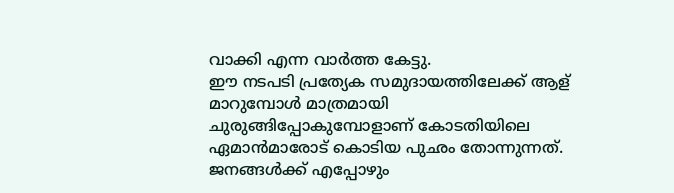വാക്കി എന്ന വാര്‍ത്ത കേട്ടു.
ഈ നടപടി പ്രത്യേക സമുദായത്തിലേക്ക് ആള് മാറുമ്പോള്‍ മാത്രമായി ചുരുങ്ങിപ്പോകുമ്പോളാണ് കോടതിയിലെ ഏമാന്‍മാരോട് കൊടിയ പുഛം തോന്നുന്നത്.
ജനങ്ങള്‍ക്ക് എപ്പോഴും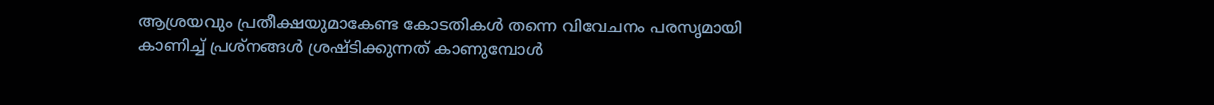ആശ്രയവും പ്രതീക്ഷയുമാകേണ്ട കോടതികൾ തന്നെ വിവേചനം പരസൃമായി കാണിച്ച് പ്രശ്നങ്ങൾ ശ്രഷ്ടിക്കുന്നത് കാണുമ്പോള്‍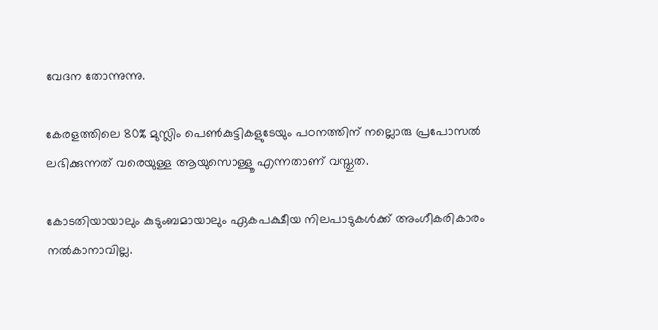വേദന തോന്നുന്നു.

കേരളത്തിലെ 80% മുസ്ലിം പെണ്‍കുട്ടികളുടേയും പഠനത്തിന് നല്ലൊരു പ്രപോസല്‍ ലഭിക്കുന്നത് വരെയുള്ള ആയുസൊള്ളൂ എന്നതാണ് വസ്തുത.

കോടതിയായാലും കുടുംബമായാലും ഏകപക്ഷീയ നിലപാടുകൾക്ക് അംഗീകരികാരം നല്‍കാനാവില്ല.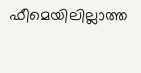ഫീമെയിലില്ലാത്ത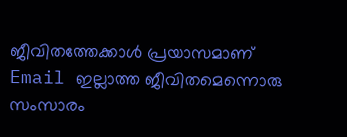ജീവിതത്തേക്കാള്‍‍ പ്രയാസമാണ് Email ഇല്ലാത്ത ജീവിതമെന്നൊരു സംസാരം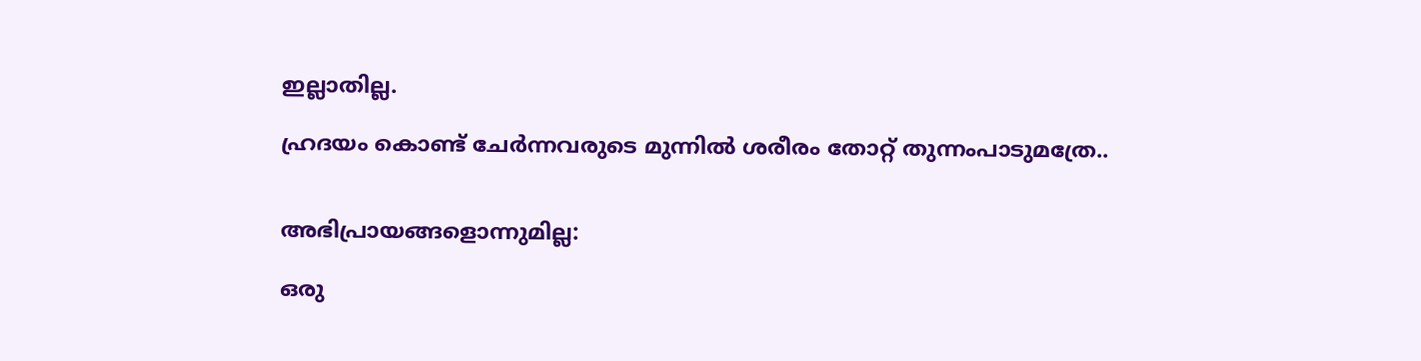ഇല്ലാതില്ല.

ഹ്രദയം കൊണ്ട് ചേര്‍ന്നവരുടെ‍ മുന്നില്‍ ശരീരം തോറ്റ് തുന്നംപാടുമത്രേ..


അഭിപ്രായങ്ങളൊന്നുമില്ല:

ഒരു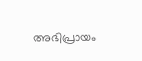അഭിപ്രായം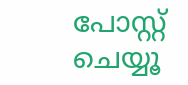പോസ്റ്റ് ചെയ്യൂ